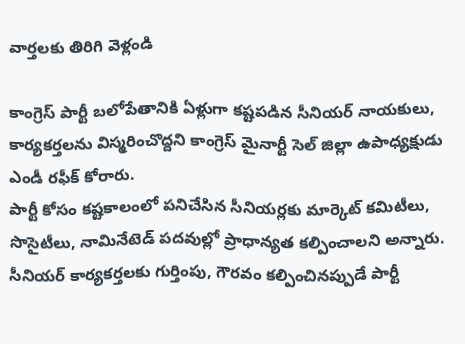వార్తలకు తిరిగి వెళ్లండి

కాంగ్రెస్ పార్టీ బలోపేతానికి ఏళ్లుగా కష్టపడిన సీనియర్ నాయకులు, కార్యకర్తలను విస్మరించొద్దని కాంగ్రెస్ మైనార్టీ సెల్ జిల్లా ఉపాధ్యక్షుడు ఎండీ రఫీక్ కోరారు.
పార్టీ కోసం కష్టకాలంలో పనిచేసిన సీనియర్లకు మార్కెట్ కమిటీలు, సొసైటీలు, నామినేటెడ్ పదవుల్లో ప్రాధాన్యత కల్పించాలని అన్నారు. సీనియర్ కార్యకర్తలకు గుర్తింపు, గౌరవం కల్పించినప్పుడే పార్టీ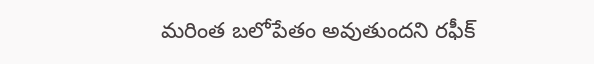మరింత బలోపేతం అవుతుందని రఫీక్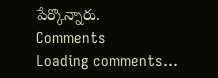పేర్కొన్నారు.
Comments
Loading comments...